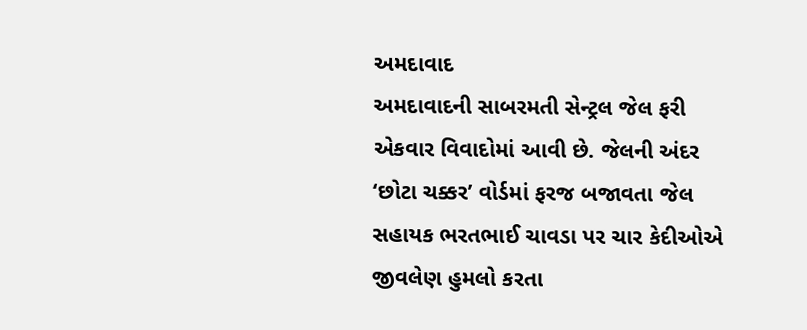અમદાવાદ
અમદાવાદની સાબરમતી સેન્ટ્રલ જેલ ફરી એકવાર વિવાદોમાં આવી છે. જેલની અંદર ‘છોટા ચક્કર’ વોર્ડમાં ફરજ બજાવતા જેલ સહાયક ભરતભાઈ ચાવડા પર ચાર કેદીઓએ જીવલેણ હુમલો કરતા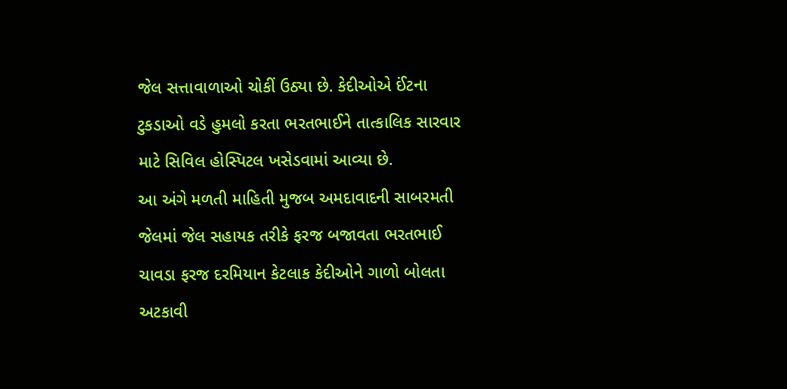જેલ સત્તાવાળાઓ ચોકીં ઉઠ્યા છે. કેદીઓએ ઈંટના ટુકડાઓ વડે હુમલો કરતા ભરતભાઈને તાત્કાલિક સારવાર માટે સિવિલ હોસ્પિટલ ખસેડવામાં આવ્યા છે.
આ અંગે મળતી માહિતી મુજબ અમદાવાદની સાબરમતી જેલમાં જેલ સહાયક તરીકે ફરજ બજાવતા ભરતભાઈ ચાવડા ફરજ દરમિયાન કેટલાક કેદીઓને ગાળો બોલતા અટકાવી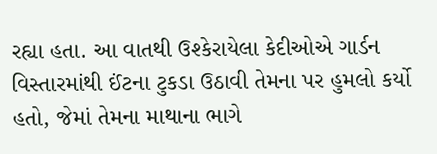રહ્યા હતા. આ વાતથી ઉશ્કેરાયેલા કેદીઓએ ગાર્ડન વિસ્તારમાંથી ઈંટના ટુકડા ઉઠાવી તેમના પર હુમલો કર્યો હતો, જેમાં તેમના માથાના ભાગે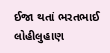ઈજા થતાં ભરતભાઈ લોહીલુહાણ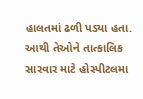હાલતમાં ઢળી પડ્યા હતા. આથી તેઓને તાત્કાલિક સારવાર માટે હોસ્પીટલમા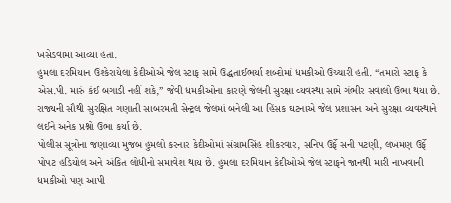ખસેડવામા આવ્યા હતા.
હુમલા દરમિયાન ઉશ્કેરાયેલા કેદીઓએ જેલ સ્ટાફ સામે ઉદ્ધતાઈભર્યા શબ્દોમાં ધમકીઓ ઉચ્ચારી હતી. “તમારો સ્ટાફ કે એસ.પી. મારું કંઈ બગાડી નહીં શકે,” જેવી ધમકીઓના કારણે જેલની સુરક્ષા વ્યવસ્થા સામે ગંભીર સવાલો ઉભા થયા છે.
રાજ્યની સૌથી સુરક્ષિત ગણાતી સાબરમતી સેન્ટ્રલ જેલમાં બનેલી આ હિંસક ઘટનાએ જેલ પ્રશાસન અને સુરક્ષા વ્યવસ્થાને લઈને અનેક પ્રશ્નો ઉભા કર્યા છે.
પોલીસ સૂત્રોના જણાવ્યા મુજબ હુમલો કરનાર કેદીઓમાં સંગ્રામસિંહ શીકરવાર, સનિપ ઉર્ફે સની પટણી, લખમણ ઉર્ફે પોપટ હડિયોલ અને અંકિત લોધીનો સમાવેશ થાય છે. હુમલા દરમિયાન કેદીઓએ જેલ સ્ટાફને જાનથી મારી નાખવાની ધમકીઓ પણ આપી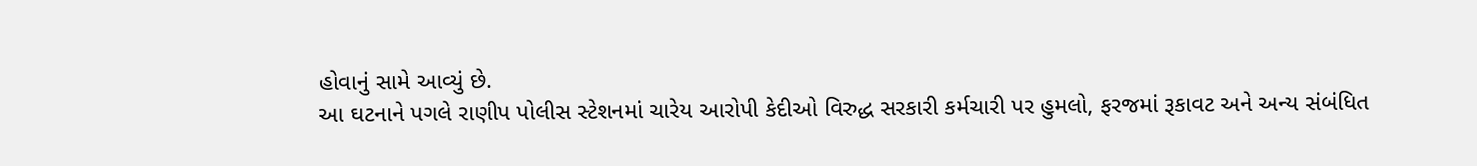હોવાનું સામે આવ્યું છે.
આ ઘટનાને પગલે રાણીપ પોલીસ સ્ટેશનમાં ચારેય આરોપી કેદીઓ વિરુદ્ધ સરકારી કર્મચારી પર હુમલો, ફરજમાં રૂકાવટ અને અન્ય સંબંધિત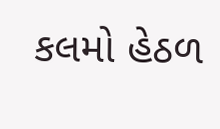કલમો હેઠળ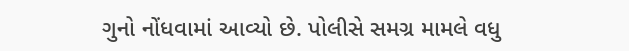ગુનો નોંધવામાં આવ્યો છે. પોલીસે સમગ્ર મામલે વધુ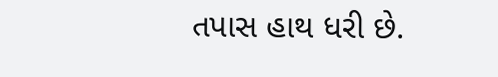તપાસ હાથ ધરી છે.